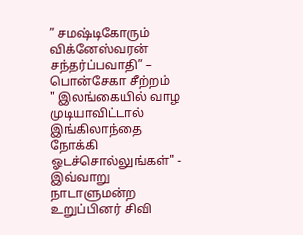” சமஷ்டிகோரும் விக்னேஸ்வரன் சந்தர்ப்பவாதி” – பொன்சேகா சீற்றம்
" இலங்கையில் வாழ முடியாவிட்டால் இங்கிலாந்தை நோக்கி ஓடச்சொல்லுங்கள்" - இவ்வாறு நாடாளுமன்ற உறுப்பினர் சிவி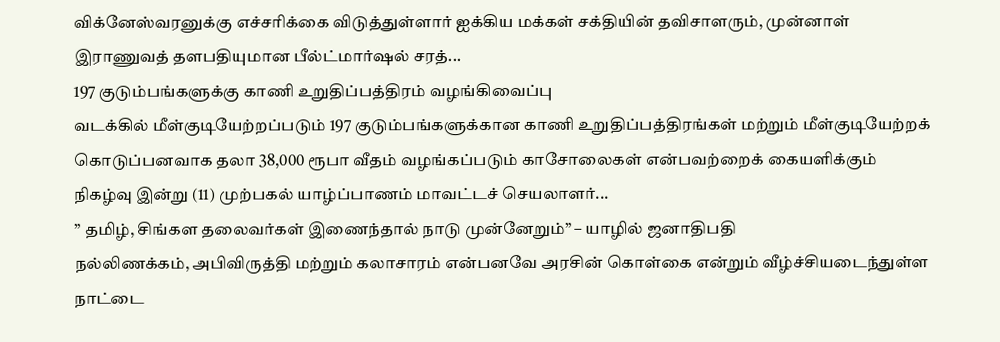விக்னேஸ்வரனுக்கு எச்சரிக்கை விடுத்துள்ளார் ஐக்கிய மக்கள் சக்தியின் தவிசாளரும், முன்னாள் இராணுவத் தளபதியுமான பீல்ட்மார்ஷல் சரத்...
197 குடும்பங்களுக்கு காணி உறுதிப்பத்திரம் வழங்கிவைப்பு
வடக்கில் மீள்குடியேற்றப்படும் 197 குடும்பங்களுக்கான காணி உறுதிப்பத்திரங்கள் மற்றும் மீள்குடியேற்றக் கொடுப்பனவாக தலா 38,000 ரூபா வீதம் வழங்கப்படும் காசோலைகள் என்பவற்றைக் கையளிக்கும் நிகழ்வு இன்று (11) முற்பகல் யாழ்ப்பாணம் மாவட்டச் செயலாளர்...
” தமிழ், சிங்கள தலைவர்கள் இணைந்தால் நாடு முன்னேறும்” – யாழில் ஜனாதிபதி
நல்லிணக்கம், அபிவிருத்தி மற்றும் கலாசாரம் என்பனவே அரசின் கொள்கை என்றும் வீழ்ச்சியடைந்துள்ள நாட்டை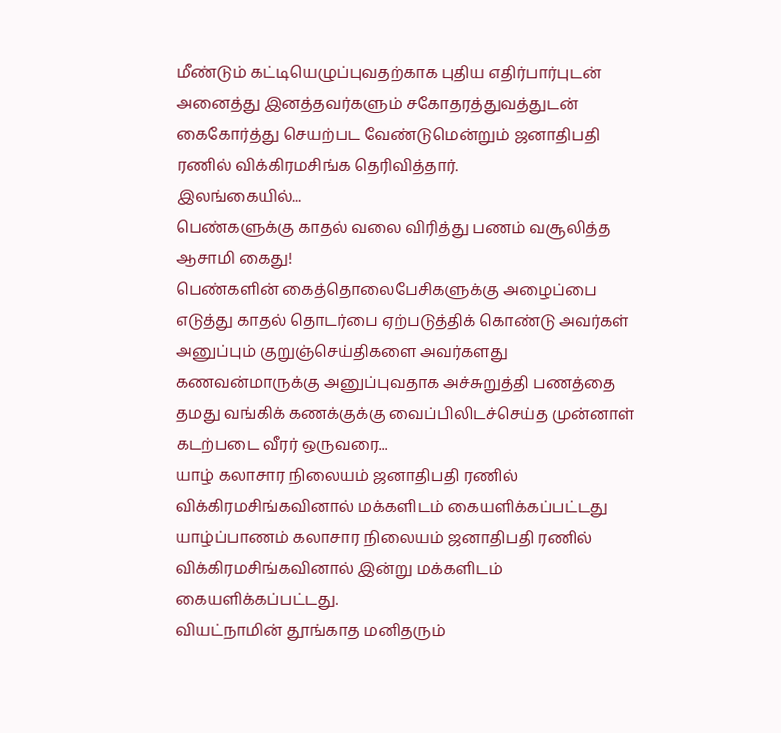மீண்டும் கட்டியெழுப்புவதற்காக புதிய எதிர்பார்புடன் அனைத்து இனத்தவர்களும் சகோதரத்துவத்துடன் கைகோர்த்து செயற்பட வேண்டுமென்றும் ஜனாதிபதி ரணில் விக்கிரமசிங்க தெரிவித்தார்.
இலங்கையில்...
பெண்களுக்கு காதல் வலை விரித்து பணம் வசூலித்த ஆசாமி கைது!
பெண்களின் கைத்தொலைபேசிகளுக்கு அழைப்பை எடுத்து காதல் தொடர்பை ஏற்படுத்திக் கொண்டு அவர்கள் அனுப்பும் குறுஞ்செய்திகளை அவர்களது கணவன்மாருக்கு அனுப்புவதாக அச்சுறுத்தி பணத்தை தமது வங்கிக் கணக்குக்கு வைப்பிலிடச்செய்த முன்னாள் கடற்படை வீரர் ஒருவரை...
யாழ் கலாசார நிலையம் ஜனாதிபதி ரணில் விக்கிரமசிங்கவினால் மக்களிடம் கையளிக்கப்பட்டது
யாழ்ப்பாணம் கலாசார நிலையம் ஜனாதிபதி ரணில் விக்கிரமசிங்கவினால் இன்று மக்களிடம் கையளிக்கப்பட்டது.
வியட்நாமின் தூங்காத மனிதரும்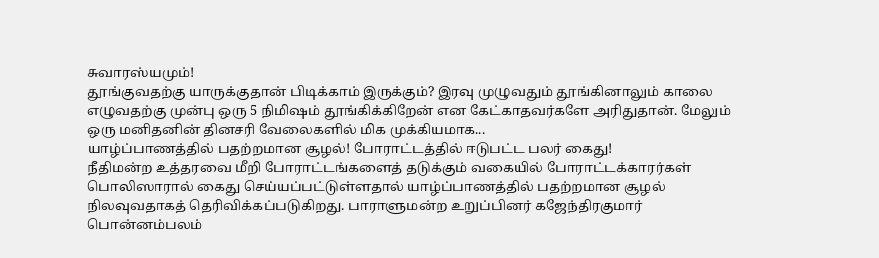சுவாரஸ்யமும்!
தூங்குவதற்கு யாருக்குதான் பிடிக்காம் இருக்கும்? இரவு முழுவதும் தூங்கினாலும் காலை எழுவதற்கு முன்பு ஒரு 5 நிமிஷம் தூங்கிக்கிறேன் என கேட்காதவர்களே அரிதுதான். மேலும் ஒரு மனிதனின் தினசரி வேலைகளில் மிக முக்கியமாக...
யாழ்ப்பாணத்தில் பதற்றமான சூழல்! போராட்டத்தில் ஈடுபட்ட பலர் கைது!
நீதிமன்ற உத்தரவை மீறி போராட்டங்களைத் தடுக்கும் வகையில் போராட்டக்காரர்கள் பொலிஸாரால் கைது செய்யப்பட்டுள்ளதால் யாழ்ப்பாணத்தில் பதற்றமான சூழல் நிலவுவதாகத் தெரிவிக்கப்படுகிறது. பாராளுமன்ற உறுப்பினர் கஜேந்திரகுமார் பொன்னம்பலம்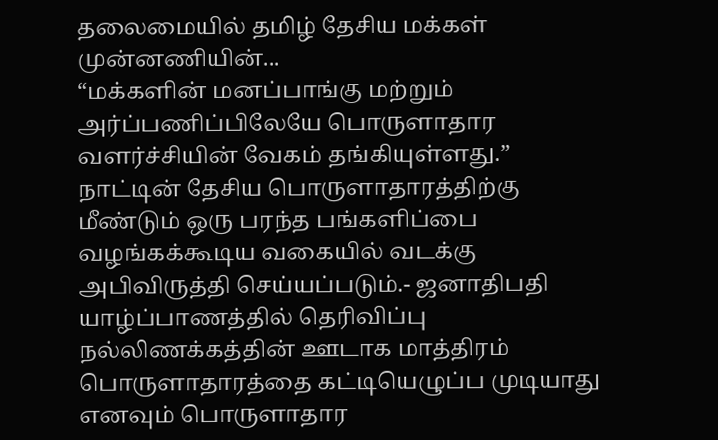தலைமையில் தமிழ் தேசிய மக்கள் முன்னணியின்...
“மக்களின் மனப்பாங்கு மற்றும் அர்ப்பணிப்பிலேயே பொருளாதார வளர்ச்சியின் வேகம் தங்கியுள்ளது.”
நாட்டின் தேசிய பொருளாதாரத்திற்கு மீண்டும் ஒரு பரந்த பங்களிப்பை வழங்கக்கூடிய வகையில் வடக்கு அபிவிருத்தி செய்யப்படும்.- ஜனாதிபதி யாழ்ப்பாணத்தில் தெரிவிப்பு
நல்லிணக்கத்தின் ஊடாக மாத்திரம் பொருளாதாரத்தை கட்டியெழுப்ப முடியாது எனவும் பொருளாதார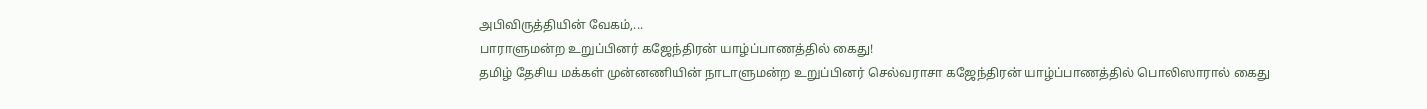அபிவிருத்தியின் வேகம்,...
பாராளுமன்ற உறுப்பினர் கஜேந்திரன் யாழ்ப்பாணத்தில் கைது!
தமிழ் தேசிய மக்கள் முன்னணியின் நாடாளுமன்ற உறுப்பினர் செல்வராசா கஜேந்திரன் யாழ்ப்பாணத்தில் பொலிஸாரால் கைது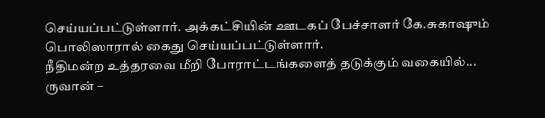செய்யப்பட்டுள்ளார். அக்கட்சியின் ஊடகப் பேச்சாளர் கே.சுகாஷும் பொலிஸாரால் கைது செய்யப்பட்டுள்ளார்.
நீதிமன்ற உத்தரவை மீறி போராட்டங்களைத் தடுக்கும் வகையில்...
ருவான் –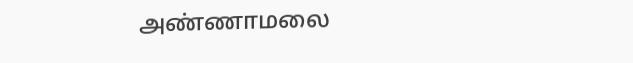அண்ணாமலை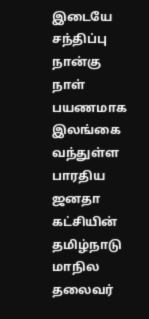இடையே சந்திப்பு
நான்கு நாள் பயணமாக இலங்கை வந்துள்ள பாரதிய ஜனதா கட்சியின் தமிழ்நாடு மாநில தலைவர்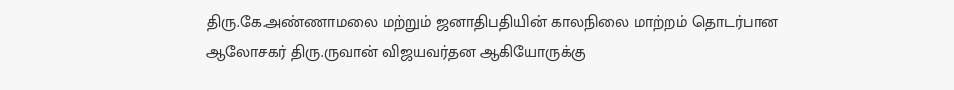திரு.கே.அண்ணாமலை மற்றும் ஜனாதிபதியின் காலநிலை மாற்றம் தொடர்பான ஆலோசகர் திரு.ருவான் விஜயவர்தன ஆகியோருக்கு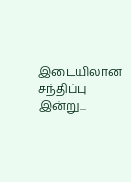இடையிலான சந்திப்பு இன்று...